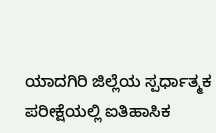ಯಾದಗಿರಿ ಜಿಲ್ಲೆಯ ಸ್ಪರ್ಧಾತ್ಮಕ ಪರೀಕ್ಷೆಯಲ್ಲಿ ಐತಿಹಾಸಿಕ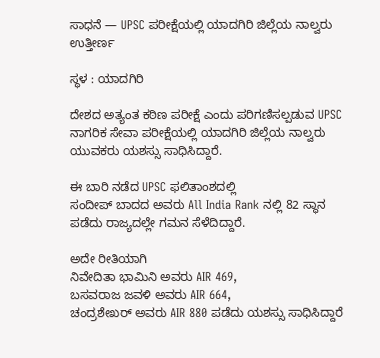ಸಾಧನೆ — UPSC ಪರೀಕ್ಷೆಯಲ್ಲಿ ಯಾದಗಿರಿ ಜಿಲ್ಲೆಯ ನಾಲ್ವರು ಉತ್ತೀರ್ಣ

ಸ್ಥಳ : ಯಾದಗಿರಿ

ದೇಶದ ಅತ್ಯಂತ ಕಠಿಣ ಪರೀಕ್ಷೆ ಎಂದು ಪರಿಗಣಿಸಲ್ಪಡುವ UPSC ನಾಗರಿಕ ಸೇವಾ ಪರೀಕ್ಷೆಯಲ್ಲಿ ಯಾದಗಿರಿ ಜಿಲ್ಲೆಯ ನಾಲ್ವರು ಯುವಕರು ಯಶಸ್ಸು ಸಾಧಿಸಿದ್ದಾರೆ.

ಈ ಬಾರಿ ನಡೆದ UPSC ಫಲಿತಾಂಶದಲ್ಲಿ
ಸಂದೀಪ್ ಬಾದದ ಅವರು All India Rank ನಲ್ಲಿ 82 ಸ್ಥಾನ ಪಡೆದು ರಾಜ್ಯದಲ್ಲೇ ಗಮನ ಸೆಳೆದಿದ್ದಾರೆ.

ಅದೇ ರೀತಿಯಾಗಿ
ನಿವೇದಿತಾ ಭಾಮಿನಿ ಅವರು AIR 469,
ಬಸವರಾಜ ಜವಳಿ ಅವರು AIR 664,
ಚಂದ್ರಶೇಖರ್ ಅವರು AIR 880 ಪಡೆದು ಯಶಸ್ಸು ಸಾಧಿಸಿದ್ದಾರೆ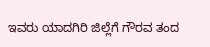ಇವರು ಯಾದಗಿರಿ ಜಿಲ್ಲೆಗೆ ಗೌರವ ತಂದ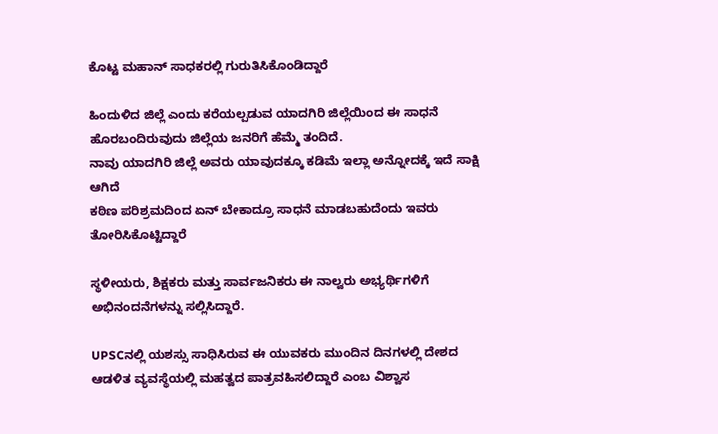ಕೊಟ್ಟ ಮಹಾನ್ ಸಾಧಕರಲ್ಲಿ ಗುರುತಿಸಿಕೊಂಡಿದ್ದಾರೆ

ಹಿಂದುಳಿದ ಜಿಲ್ಲೆ ಎಂದು ಕರೆಯಲ್ಪಡುವ ಯಾದಗಿರಿ ಜಿಲ್ಲೆಯಿಂದ ಈ ಸಾಧನೆ ಹೊರಬಂದಿರುವುದು ಜಿಲ್ಲೆಯ ಜನರಿಗೆ ಹೆಮ್ಮೆ ತಂದಿದೆ.
ನಾವು ಯಾದಗಿರಿ ಜಿಲ್ಲೆ ಅವರು ಯಾವುದಕ್ಕೂ ಕಡಿಮೆ ಇಲ್ಲಾ ಅನ್ನೋದಕ್ಕೆ ಇದೆ ಸಾಕ್ಷಿ ಆಗಿದೆ
ಕಠಿಣ ಪರಿಶ್ರಮದಿಂದ ಏನ್ ಬೇಕಾದ್ರೂ ಸಾಧನೆ ಮಾಡಬಹುದೆಂದು ಇವರು ತೋರಿಸಿಕೊಟ್ಟಿದ್ದಾರೆ

ಸ್ಥಳೀಯರು, ಶಿಕ್ಷಕರು ಮತ್ತು ಸಾರ್ವಜನಿಕರು ಈ ನಾಲ್ವರು ಅಭ್ಯರ್ಥಿಗಳಿಗೆ ಅಭಿನಂದನೆಗಳನ್ನು ಸಲ್ಲಿಸಿದ್ದಾರೆ.

UPSCನಲ್ಲಿ ಯಶಸ್ಸು ಸಾಧಿಸಿರುವ ಈ ಯುವಕರು ಮುಂದಿನ ದಿನಗಳಲ್ಲಿ ದೇಶದ ಆಡಳಿತ ವ್ಯವಸ್ಥೆಯಲ್ಲಿ ಮಹತ್ವದ ಪಾತ್ರವಹಿಸಲಿದ್ದಾರೆ ಎಂಬ ವಿಶ್ವಾಸ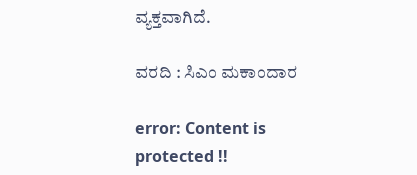ವ್ಯಕ್ತವಾಗಿದೆ.

ವರದಿ : ಸಿಎಂ ಮಕಾಂದಾರ

error: Content is protected !!